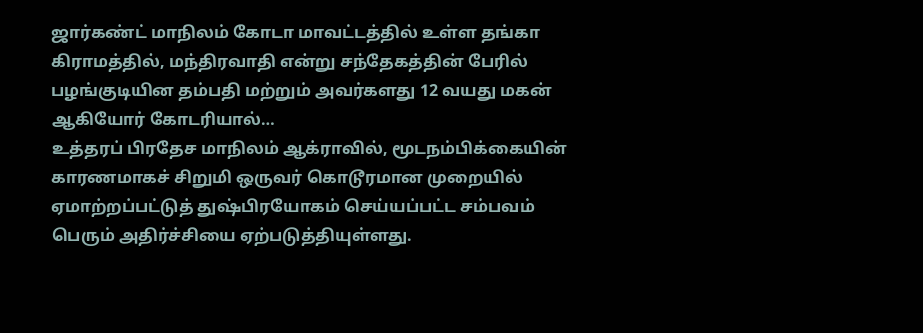ஜார்கண்ட் மாநிலம் கோடா மாவட்டத்தில் உள்ள தங்கா கிராமத்தில், மந்திரவாதி என்று சந்தேகத்தின் பேரில் பழங்குடியின தம்பதி மற்றும் அவர்களது 12 வயது மகன் ஆகியோர் கோடரியால்…
உத்தரப் பிரதேச மாநிலம் ஆக்ராவில், மூடநம்பிக்கையின் காரணமாகச் சிறுமி ஒருவர் கொடூரமான முறையில் ஏமாற்றப்பட்டுத் துஷ்பிரயோகம் செய்யப்பட்ட சம்பவம் பெரும் அதிர்ச்சியை ஏற்படுத்தியுள்ளது.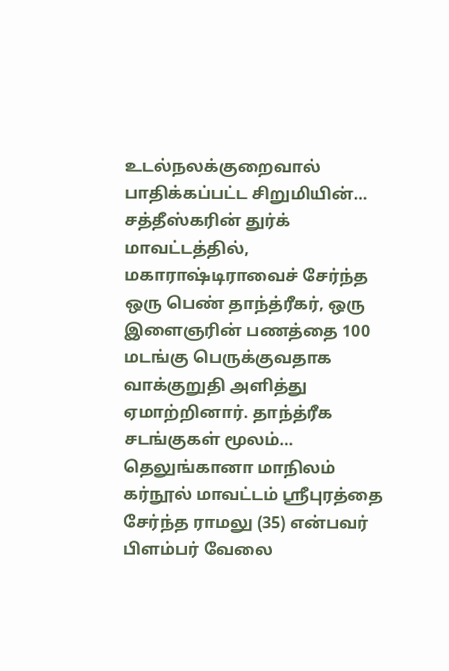உடல்நலக்குறைவால் பாதிக்கப்பட்ட சிறுமியின்…
சத்தீஸ்கரின் துர்க் மாவட்டத்தில், மகாராஷ்டிராவைச் சேர்ந்த ஒரு பெண் தாந்த்ரீகர், ஒரு இளைஞரின் பணத்தை 100 மடங்கு பெருக்குவதாக வாக்குறுதி அளித்து ஏமாற்றினார். தாந்த்ரீக சடங்குகள் மூலம்…
தெலுங்கானா மாநிலம் கர்நூல் மாவட்டம் ஸ்ரீபுரத்தை சேர்ந்த ராமலு (35) என்பவர் பிளம்பர் வேலை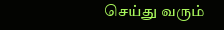செய்து வரும்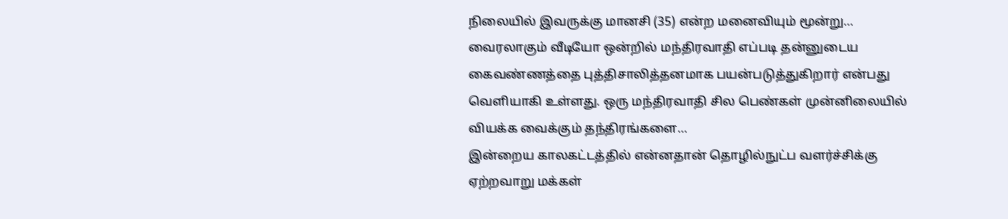நிலையில் இவருக்கு மானசி (35) என்ற மனைவியும் மூன்று…
வைரலாகும் வீடியோ ஒன்றில் மந்திரவாதி எப்படி தன்னுடைய கைவண்ணத்தை புத்திசாலித்தனமாக பயன்படுத்துகிறார் என்பது வெளியாகி உள்ளது. ஒரு மந்திரவாதி சில பெண்கள் முன்னிலையில் வியக்க வைக்கும் தந்திரங்களை…
இன்றைய காலகட்டத்தில் என்னதான் தொழில்நுட்ப வளர்ச்சிக்கு ஏற்றவாறு மக்கள்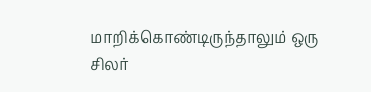மாறிக்கொண்டிருந்தாலும் ஒரு சிலர்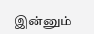இன்னும்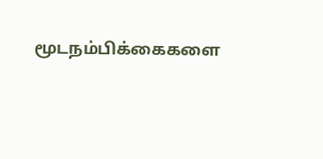மூடநம்பிக்கைகளை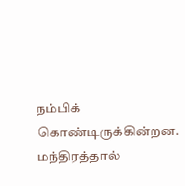நம்பிக் கொண்டிருக்கின்றன. மந்திரத்தால்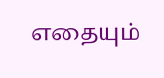எதையும்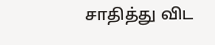சாதித்து விட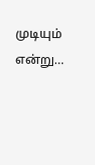முடியும் என்று…